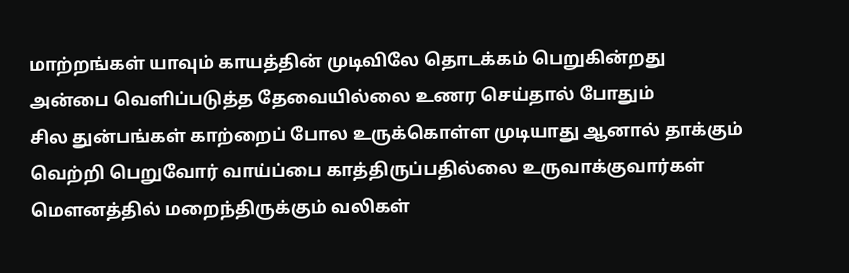மாற்றங்கள் யாவும் காயத்தின் முடிவிலே தொடக்கம் பெறுகின்றது
அன்பை வெளிப்படுத்த தேவையில்லை உணர செய்தால் போதும்
சில துன்பங்கள் காற்றைப் போல உருக்கொள்ள முடியாது ஆனால் தாக்கும்
வெற்றி பெறுவோர் வாய்ப்பை காத்திருப்பதில்லை உருவாக்குவார்கள்
மௌனத்தில் மறைந்திருக்கும் வலிகள்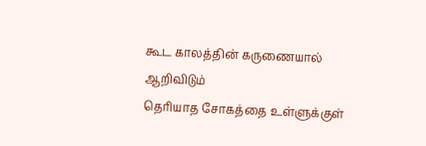கூட காலத்தின் கருணையால் ஆறிவிடும்
தெரியாத சோகத்தை உள்ளுக்குள்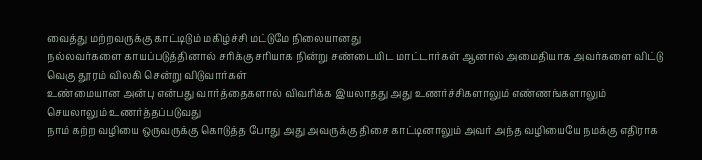வைத்து மற்றவருக்கு காட்டிடும் மகிழ்ச்சி மட்டுமே நிலையானது
நல்லவர்களை காயப்படுத்தினால் சரிக்கு சரியாக நின்று சண்டையிட மாட்டார்கள் ஆனால் அமைதியாக அவர்களை விட்டு வெகு தூரம் விலகி சென்று விடுவார்கள்
உண்மையான அன்பு என்பது வார்த்தைகளால் விவரிக்க இயலாதது அது உணர்ச்சிகளாலும் எண்ணங்களாலும் செயலாலும் உணர்த்தப்படுவது
நாம் கற்ற வழியை ஒருவருக்கு கொடுத்த போது அது அவருக்கு திசை காட்டினாலும் அவர் அந்த வழியையே நமக்கு எதிராக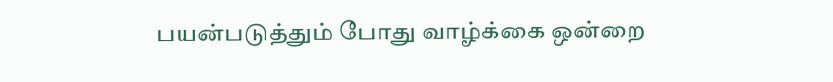பயன்படுத்தும் போது வாழ்க்கை ஒன்றை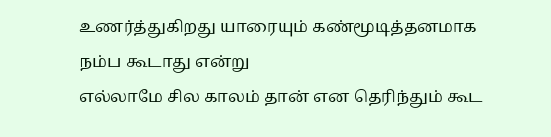உணர்த்துகிறது யாரையும் கண்மூடித்தனமாக நம்ப கூடாது என்று
எல்லாமே சில காலம் தான் என தெரிந்தும் கூட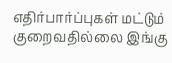எதிர்பார்ப்புகள் மட்டும் குறைவதில்லை இங்கு